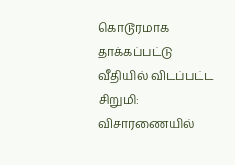கொடூரமாக தாக்கப்பட்டு வீதியில் விடப்பட்ட சிறுமி: விசாரணையில்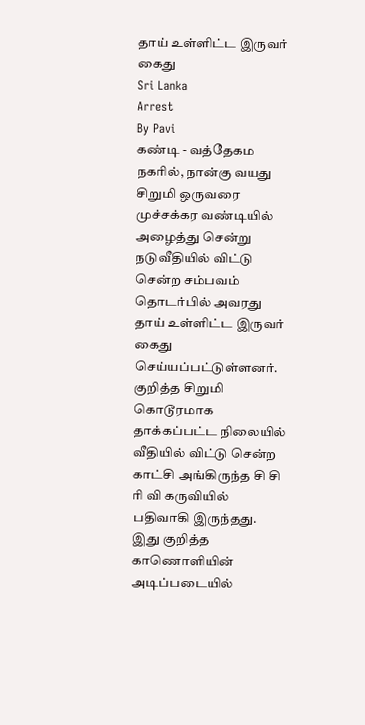தாய் உள்ளிட்ட இருவர் கைது
Sri Lanka
Arrest
By Pavi
கண்டி - வத்தேகம நகரில், நான்கு வயது சிறுமி ஒருவரை முச்சக்கர வண்டியில் அழைத்து சென்று நடுவீதியில் விட்டு சென்ற சம்பவம் தொடர்பில் அவரது தாய் உள்ளிட்ட இருவர் கைது செய்யப்பட்டுள்ளனர்.
குறித்த சிறுமி கொடூரமாக தாக்கப்பட்ட நிலையில் வீதியில் விட்டு சென்ற காட்சி அங்கிருந்த சி சி ரி வி கருவியில் பதிவாகி இருந்தது.
இது குறித்த காணொளியின் அடிப்படையில்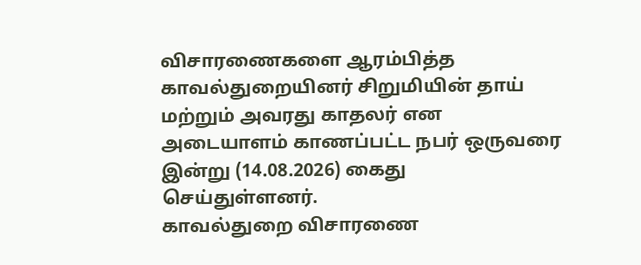விசாரணைகளை ஆரம்பித்த காவல்துறையினர் சிறுமியின் தாய் மற்றும் அவரது காதலர் என அடையாளம் காணப்பட்ட நபர் ஒருவரை இன்று (14.08.2026) கைது செய்துள்ளனர்.
காவல்துறை விசாரணை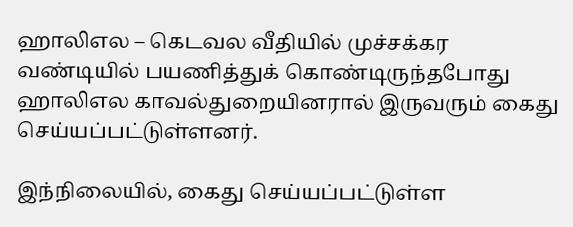ஹாலிஎல – கெடவல வீதியில் முச்சக்கர வண்டியில் பயணித்துக் கொண்டிருந்தபோது ஹாலிஎல காவல்துறையினரால் இருவரும் கைது செய்யப்பட்டுள்ளனர்.

இந்நிலையில், கைது செய்யப்பட்டுள்ள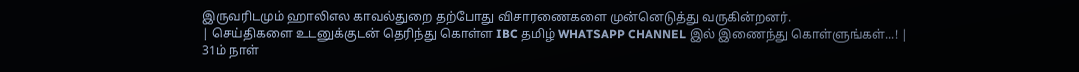இருவரிடமும் ஹாலிஎல காவல்துறை தற்போது விசாரணைகளை முன்னெடுத்து வருகின்றனர்.
| செய்திகளை உடனுக்குடன் தெரிந்து கொள்ள IBC தமிழ் WHATSAPP CHANNEL இல் இணைந்து கொள்ளுங்கள்...! |
31ம் நாள்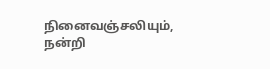நினைவஞ்சலியும், நன்றி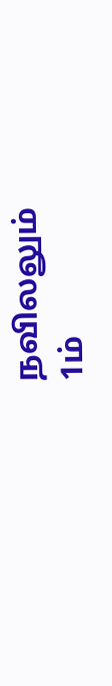நவிலலும்
1ம்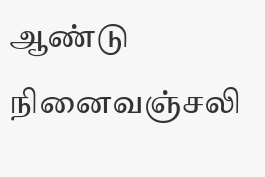ஆண்டு நினைவஞ்சலி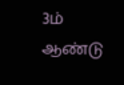3ம் ஆண்டு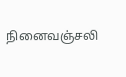நினைவஞ்சலி